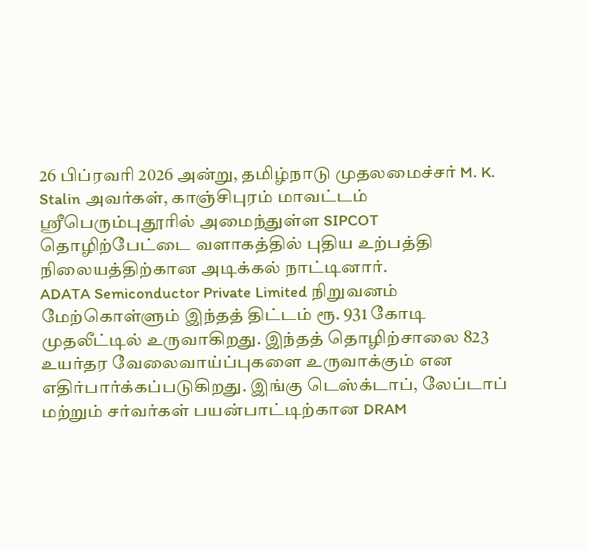26 பிப்ரவரி 2026 அன்று, தமிழ்நாடு முதலமைச்சர் M. K. Stalin அவர்கள், காஞ்சிபுரம் மாவட்டம் ஸ்ரீபெரும்புதூரில் அமைந்துள்ள SIPCOT தொழிற்பேட்டை வளாகத்தில் புதிய உற்பத்தி நிலையத்திற்கான அடிக்கல் நாட்டினார்.
ADATA Semiconductor Private Limited நிறுவனம் மேற்கொள்ளும் இந்தத் திட்டம் ரூ. 931 கோடி முதலீட்டில் உருவாகிறது. இந்தத் தொழிற்சாலை 823 உயர்தர வேலைவாய்ப்புகளை உருவாக்கும் என எதிர்பார்க்கப்படுகிறது. இங்கு டெஸ்க்டாப், லேப்டாப் மற்றும் சர்வர்கள் பயன்பாட்டிற்கான DRAM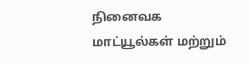நினைவக மாட்யூல்கள் மற்றும்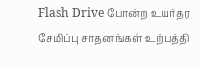Flash Drive போன்ற உயர்தர சேமிப்பு சாதனங்கள் உற்பத்தி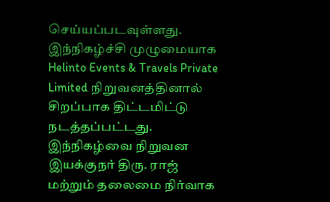செய்யப்படவுள்ளது.
இந்நிகழ்ச்சி முழுமையாக Helinto Events & Travels Private Limited நிறுவனத்தினால் சிறப்பாக திட்டமிட்டு நடத்தப்பட்டது. இந்நிகழ்வை நிறுவன இயக்குநர் திரு. ராஜ் மற்றும் தலைமை நிர்வாக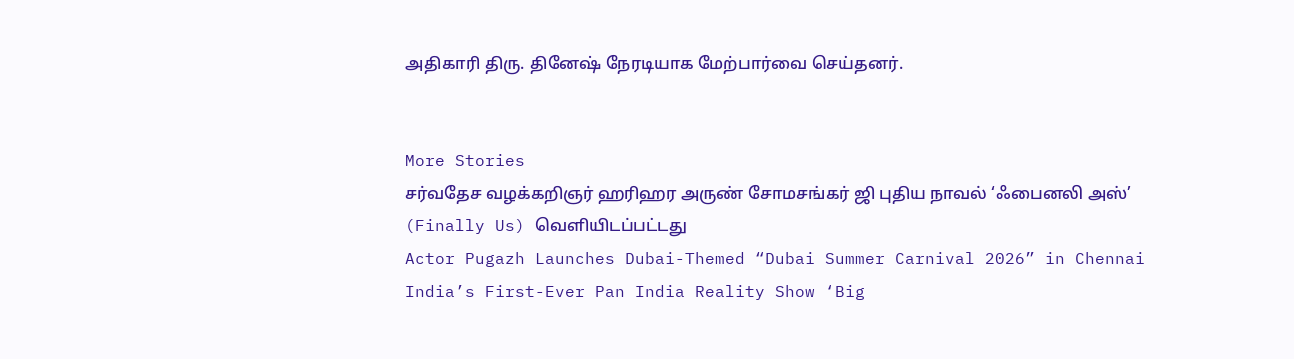அதிகாரி திரு. தினேஷ் நேரடியாக மேற்பார்வை செய்தனர்.


More Stories
சர்வதேச வழக்கறிஞர் ஹரிஹர அருண் சோமசங்கர் ஜி புதிய நாவல் ‘ஃபைனலி அஸ்’ (Finally Us) வெளியிடப்பட்டது
Actor Pugazh Launches Dubai-Themed “Dubai Summer Carnival 2026” in Chennai
India’s First-Ever Pan India Reality Show ‘Big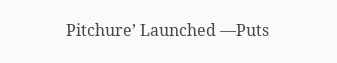Pitchure’ Launched —Puts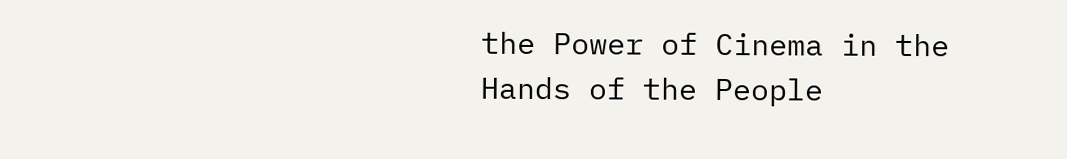the Power of Cinema in the Hands of the People